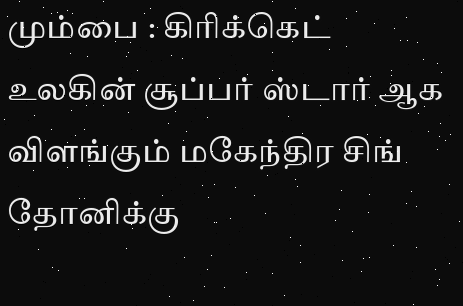மும்பை : கிரிக்கெட் உலகின் சூப்பர் ஸ்டார் ஆக விளங்கும் மகேந்திர சிங் தோனிக்கு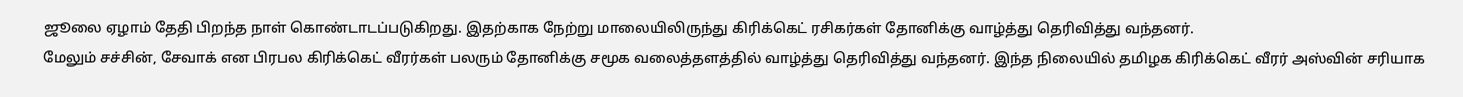ஜூலை ஏழாம் தேதி பிறந்த நாள் கொண்டாடப்படுகிறது. இதற்காக நேற்று மாலையிலிருந்து கிரிக்கெட் ரசிகர்கள் தோனிக்கு வாழ்த்து தெரிவித்து வந்தனர்.
மேலும் சச்சின், சேவாக் என பிரபல கிரிக்கெட் வீரர்கள் பலரும் தோனிக்கு சமூக வலைத்தளத்தில் வாழ்த்து தெரிவித்து வந்தனர். இந்த நிலையில் தமிழக கிரிக்கெட் வீரர் அஸ்வின் சரியாக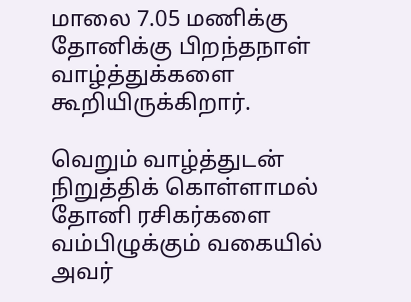மாலை 7.05 மணிக்கு தோனிக்கு பிறந்தநாள் வாழ்த்துக்களை கூறியிருக்கிறார்.

வெறும் வாழ்த்துடன் நிறுத்திக் கொள்ளாமல் தோனி ரசிகர்களை வம்பிழுக்கும் வகையில் அவர்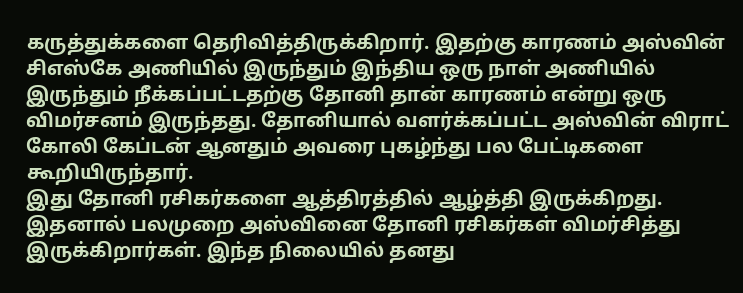கருத்துக்களை தெரிவித்திருக்கிறார். இதற்கு காரணம் அஸ்வின் சிஎஸ்கே அணியில் இருந்தும் இந்திய ஒரு நாள் அணியில் இருந்தும் நீக்கப்பட்டதற்கு தோனி தான் காரணம் என்று ஒரு விமர்சனம் இருந்தது. தோனியால் வளர்க்கப்பட்ட அஸ்வின் விராட் கோலி கேப்டன் ஆனதும் அவரை புகழ்ந்து பல பேட்டிகளை கூறியிருந்தார்.
இது தோனி ரசிகர்களை ஆத்திரத்தில் ஆழ்த்தி இருக்கிறது. இதனால் பலமுறை அஸ்வினை தோனி ரசிகர்கள் விமர்சித்து இருக்கிறார்கள். இந்த நிலையில் தனது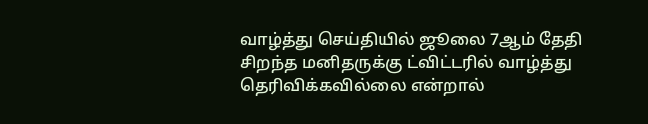வாழ்த்து செய்தியில் ஜூலை 7ஆம் தேதி சிறந்த மனிதருக்கு ட்விட்டரில் வாழ்த்து தெரிவிக்கவில்லை என்றால்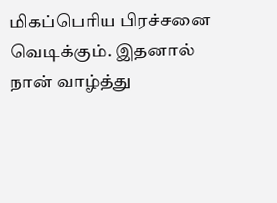மிகப்பெரிய பிரச்சனை வெடிக்கும். இதனால் நான் வாழ்த்து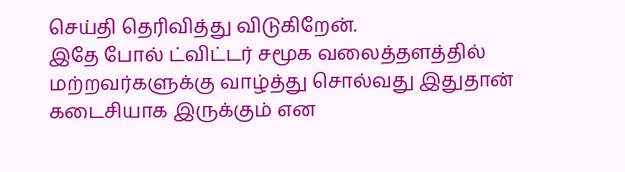செய்தி தெரிவித்து விடுகிறேன்.
இதே போல் ட்விட்டர் சமூக வலைத்தளத்தில் மற்றவர்களுக்கு வாழ்த்து சொல்வது இதுதான் கடைசியாக இருக்கும் என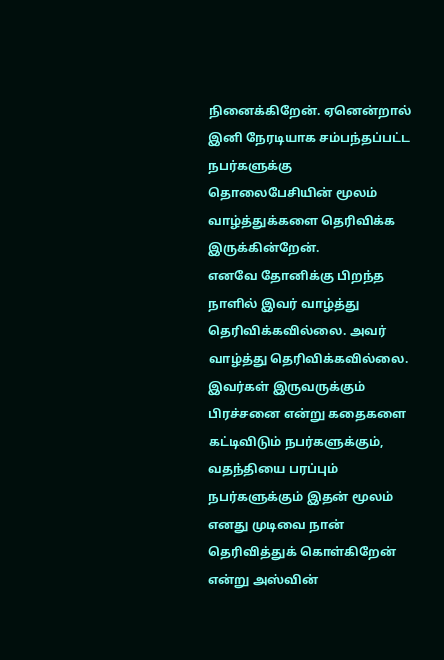நினைக்கிறேன். ஏனென்றால் இனி நேரடியாக சம்பந்தப்பட்ட நபர்களுக்கு தொலைபேசியின் மூலம் வாழ்த்துக்களை தெரிவிக்க இருக்கின்றேன்.
எனவே தோனிக்கு பிறந்த நாளில் இவர் வாழ்த்து தெரிவிக்கவில்லை. அவர் வாழ்த்து தெரிவிக்கவில்லை. இவர்கள் இருவருக்கும் பிரச்சனை என்று கதைகளை கட்டிவிடும் நபர்களுக்கும், வதந்தியை பரப்பும் நபர்களுக்கும் இதன் மூலம் எனது முடிவை நான் தெரிவித்துக் கொள்கிறேன் என்று அஸ்வின்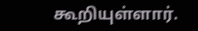கூறியுள்ளார்.